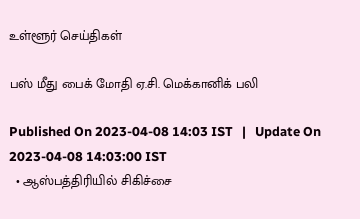உள்ளூர் செய்திகள்

பஸ் மீது பைக் மோதி ஏ.சி. மெக்கானிக் பலி

Published On 2023-04-08 14:03 IST   |   Update On 2023-04-08 14:03:00 IST
  • ஆஸ்பத்திரியில் சிகிச்சை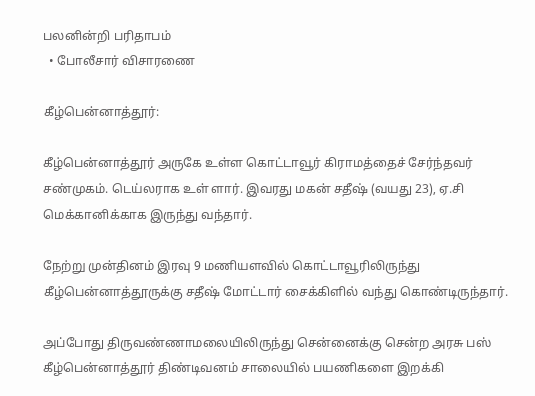பலனின்றி பரிதாபம்
  • போலீசார் விசாரணை

கீழ்பென்னாத்தூர்:

கீழ்பென்னாத்தூர் அருகே உள்ள கொட்டாவூர் கிராமத்தைச் சேர்ந்தவர் சண்முகம். டெய்லராக உள் ளார். இவரது மகன் சதீஷ் (வயது 23), ஏ.சி மெக்கானிக்காக இருந்து வந்தார்.

நேற்று முன்தினம் இரவு 9 மணியளவில் கொட்டாவூரிலிருந்து கீழ்பென்னாத்தூருக்கு சதீஷ் மோட்டார் சைக்கிளில் வந்து கொண்டிருந்தார்.

அப்போது திருவண்ணாமலையிலிருந்து சென்னைக்கு சென்ற அரசு பஸ் கீழ்பென்னாத்தூர் திண்டிவனம் சாலையில் பயணிகளை இறக்கி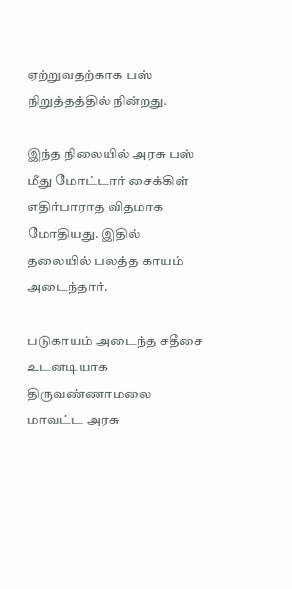ஏற்றுவதற்காக பஸ் நிறுத்தத்தில் நின்றது.

இந்த நிலையில் அரசு பஸ் மீது மோட்டார் சைக்கிள் எதிர்பாராத விதமாக மோதியது. இதில் தலையில் பலத்த காயம் அடைந்தார்.

படுகாயம் அடைந்த சதீசை உடனடியாக திருவண்ணாமலை மாவட்ட அரசு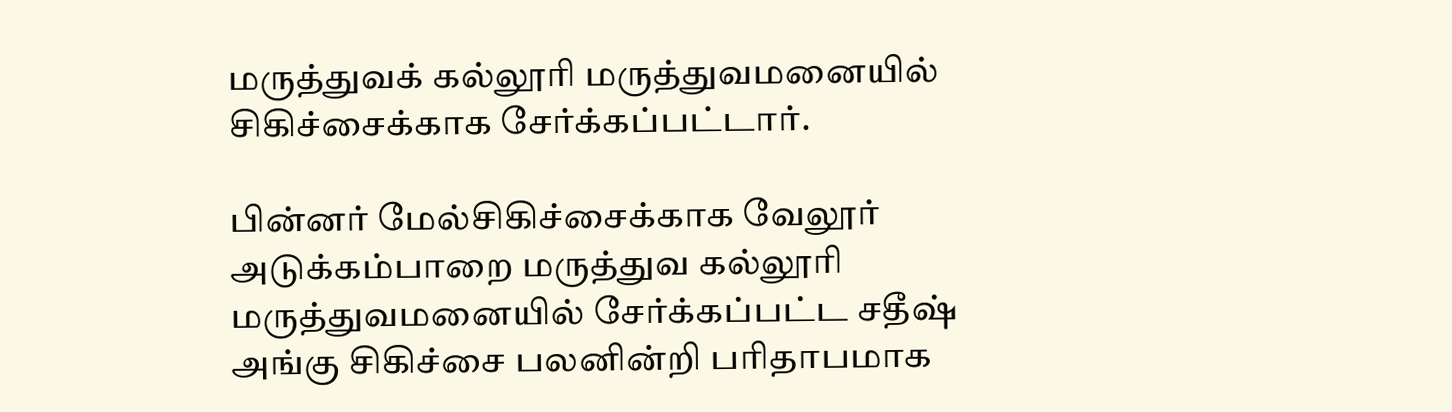மருத்துவக் கல்லூரி மருத்துவமனையில் சிகிச்சைக்காக சேர்க்கப்பட்டார்.

பின்னர் மேல்சிகிச்சைக்காக வேலூர் அடுக்கம்பாறை மருத்துவ கல்லூரி மருத்துவமனையில் சேர்க்கப்பட்ட சதீஷ் அங்கு சிகிச்சை பலனின்றி பரிதாபமாக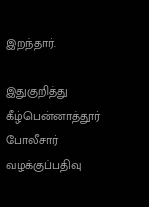இறந்தார்.

இதுகுறித்து கீழ்பென்னாத்தூர் போலீசார் வழக்குப்பதிவு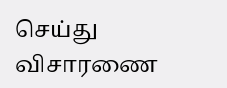செய்து விசாரணை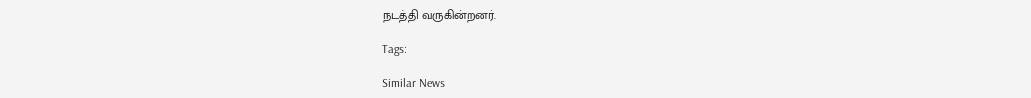நடத்தி வருகின்றனர்.

Tags:

Similar News